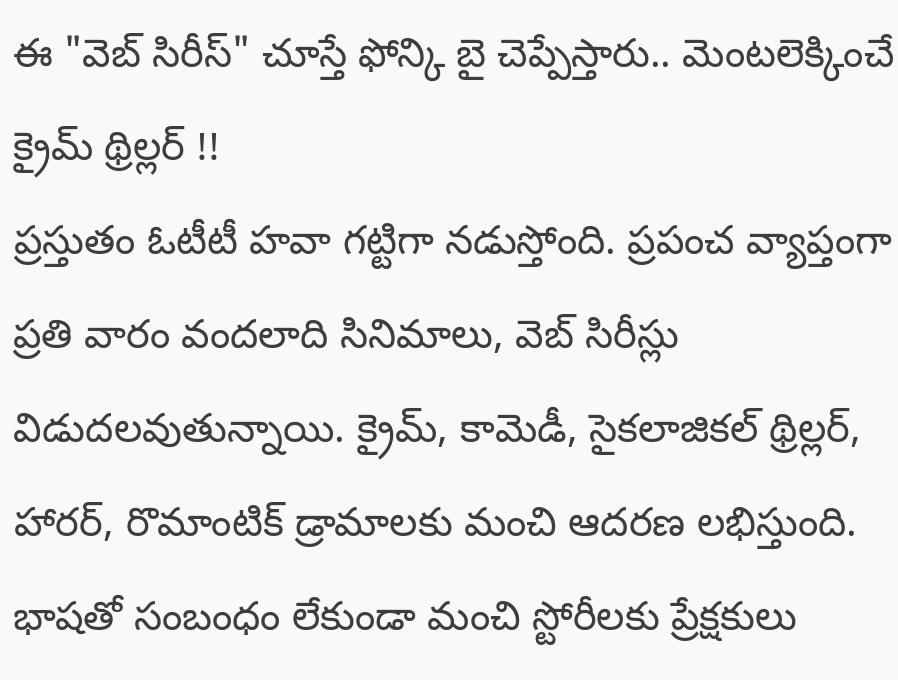ఈ "వెబ్ సిరీస్" చూస్తే ఫోన్కి బై చెప్పేస్తారు.. మెంటలెక్కించే క్రైమ్ థ్రిల్లర్ !!
ప్రస్తుతం ఓటీటీ హవా గట్టిగా నడుస్తోంది. ప్రపంచ వ్యాప్తంగా ప్రతి వారం వందలాది సినిమాలు, వెబ్ సిరీస్లు విడుదలవుతున్నాయి. క్రైమ్, కామెడీ, సైకలాజికల్ థ్రిల్లర్, హారర్, రొమాంటిక్ డ్రామాలకు మంచి ఆదరణ లభిస్తుంది. భాషతో సంబంధం లేకుండా మంచి స్టోరీలకు ప్రేక్షకులు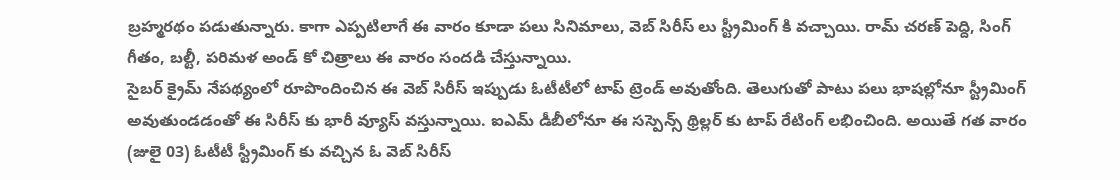బ్రహ్మరథం పడుతున్నారు. కాగా ఎప్పటిలాగే ఈ వారం కూడా పలు సినిమాలు, వెబ్ సిరీస్ లు స్ట్రీమింగ్ కి వచ్చాయి. రామ్ చరణ్ పెద్ది, సింగ్ గీతం, బల్టీ, పరిమళ అండ్ కో చిత్రాలు ఈ వారం సందడి చేస్తున్నాయి.
సైబర్ క్రైమ్ నేపథ్యంలో రూపొందించిన ఈ వెబ్ సిరీస్ ఇప్పుడు ఓటీటీలో టాప్ ట్రెండ్ అవుతోంది. తెలుగుతో పాటు పలు భాషల్లోనూ స్ట్రీమింగ్ అవుతుండడంతో ఈ సిరీస్ కు భారీ వ్యూస్ వస్తున్నాయి. ఐఎమ్ డీబీలోనూ ఈ సస్పెన్స్ థ్రిల్లర్ కు టాప్ రేటింగ్ లభించింది. అయితే గత వారం (జులై 03) ఓటీటీ స్ట్రీమింగ్ కు వచ్చిన ఓ వెబ్ సిరీస్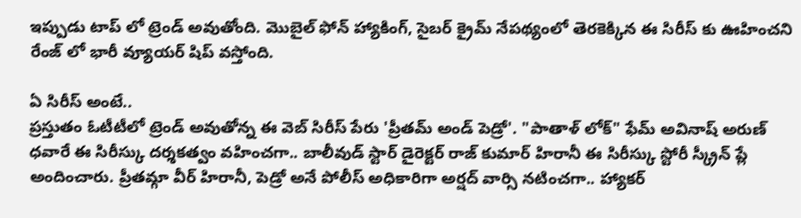ఇప్పుడు టాప్ లో ట్రెండ్ అవుతోంది. మొబైల్ ఫోన్ హ్యాకింగ్, సైబర్ క్రైమ్ నేపథ్యంలో తెరకెక్కిన ఈ సిరీస్ కు ఊహించని రేంజ్ లో భారీ వ్యూయర్ షిప్ వస్తోంది.

ఏ సిరీస్ అంటే..
ప్రస్తుతం ఓటీటీలో ట్రెండ్ అవుతోన్న ఈ వెబ్ సిరీస్ పేరు 'ప్రీతమ్ అండ్ పెడ్రో'. "పాతాళ్ లోక్" ఫేమ్ అవినాష్ అరుణ్ ధవారే ఈ సిరీస్కు దర్శకత్వం వహించగా.. బాలీవుడ్ స్టార్ డైరెక్టర్ రాజ్ కుమార్ హిరానీ ఈ సిరీస్కు స్టోరీ స్క్రీన్ ప్లే అందించారు. ప్రీతమ్గా వీర్ హిరానీ, పెడ్రో అనే పోలీస్ అధికారిగా అర్షద్ వార్సి నటించగా.. హ్యాకర్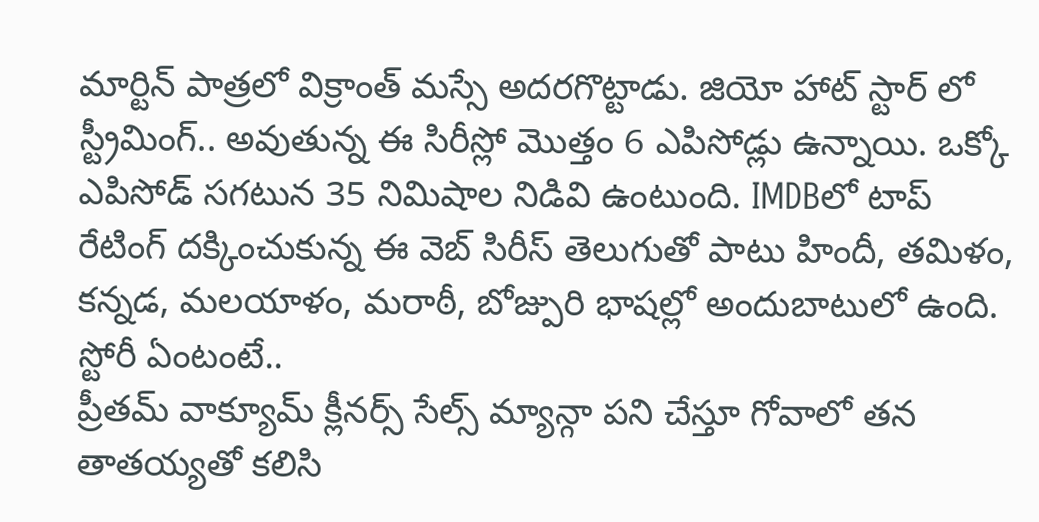మార్టిన్ పాత్రలో విక్రాంత్ మస్సే అదరగొట్టాడు. జియో హాట్ స్టార్ లో స్ట్రీమింగ్.. అవుతున్న ఈ సిరీస్లో మొత్తం 6 ఎపిసోడ్లు ఉన్నాయి. ఒక్కో ఎపిసోడ్ సగటున 35 నిమిషాల నిడివి ఉంటుంది. IMDBలో టాప్ రేటింగ్ దక్కించుకున్న ఈ వెబ్ సిరీస్ తెలుగుతో పాటు హిందీ, తమిళం, కన్నడ, మలయాళం, మరాఠీ, బోజ్పురి భాషల్లో అందుబాటులో ఉంది.
స్టోరీ ఏంటంటే..
ప్రీతమ్ వాక్యూమ్ క్లీనర్స్ సేల్స్ మ్యాన్గా పని చేస్తూ గోవాలో తన తాతయ్యతో కలిసి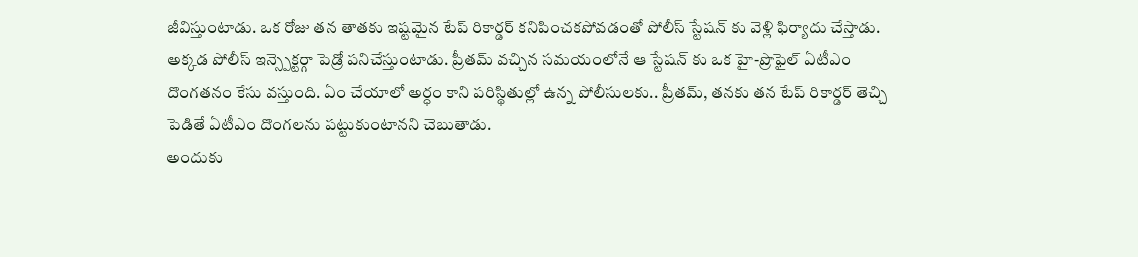జీవిస్తుంటాడు. ఒక రోజు తన తాతకు ఇష్టమైన టేప్ రికార్డర్ కనిపించకపోవడంతో పోలీస్ స్టేషన్ కు వెళ్లి ఫిర్యాదు చేస్తాడు. అక్కడ పోలీస్ ఇన్స్పెక్టర్గా పెడ్రో పనిచేస్తుంటాడు. ప్రీతమ్ వచ్చిన సమయంలోనే ఆ స్టేషన్ కు ఒక హై-ప్రొఫైల్ ఏటీఎం దొంగతనం కేసు వస్తుంది. ఏం చేయాలో అర్ధం కాని పరిస్థితుల్లో ఉన్న పోలీసులకు.. ప్రీతమ్, తనకు తన టేప్ రికార్డర్ తెచ్చి పెడితే ఏటీఎం దొంగలను పట్టుకుంటానని చెబుతాడు.
అందుకు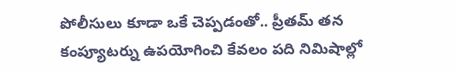పోలీసులు కూడా ఒకే చెప్పడంతో.. ప్రీతమ్ తన కంప్యూటర్ను ఉపయోగించి కేవలం పది నిమిషాల్లో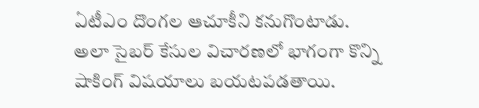ఏటీఎం దొంగల ఆచూకీని కనుగొంటాడు. అలా సైబర్ కేసుల విచారణలో భాగంగా కొన్ని షాకింగ్ విషయాలు బయటపడతాయి.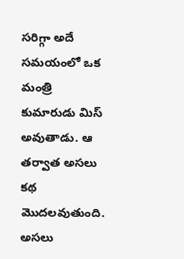సరిగ్గా అదే సమయంలో ఒక మంత్రి కుమారుడు మిస్ అవుతాడు. ఆ తర్వాత అసలు కథ మొదలవుతుంది. అసలు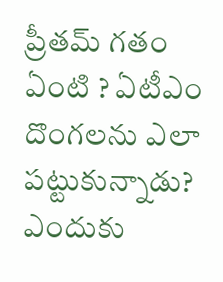ప్రీతమ్ గతం ఏంటి ? ఏటీఎం దొంగలను ఎలా పట్టుకున్నాడు? ఎందుకు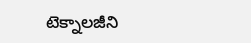టెక్నాలజీని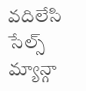వదిలేసి సేల్స్ మ్యాన్గా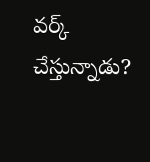వర్క్ చేస్తున్నాడు?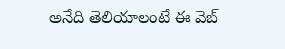అనేది తెలియాలంటే ఈ వెబ్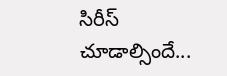సిరీస్ చూడాల్సిందే...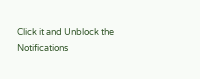Click it and Unblock the Notifications